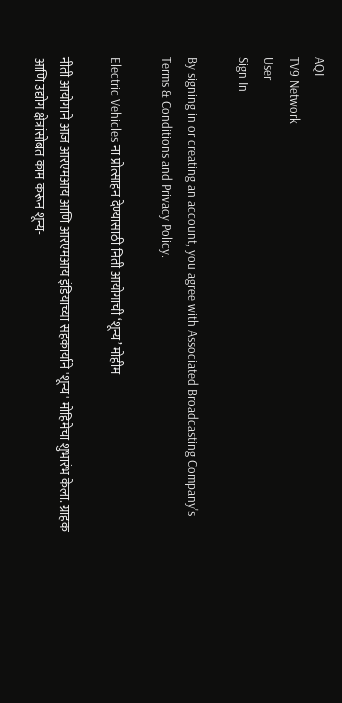AQI
TV9 Network
User
Sign In

By signing in or creating an account, you agree with Associated Broadcasting Company's Terms & Conditions and Privacy Policy.

Electric Vehicles ना प्रोत्साहन देण्यासाठी निती आयोगाची ‘शून्य’ मोहीम

नीती आयोगाने आज आरएमआय आणि आरएमआय इंडियाच्या सहकार्याने 'शून्य' मोहिमेचा शुभारंभ केला. ग्राहक आणि उद्योग क्षेत्रांसोबत काम करून शून्य-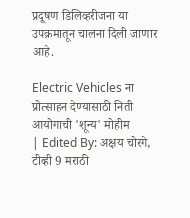प्रदूषण डिलिव्हरीजना या उपक्रमातून चालना दिली जाणार आहे.

Electric Vehicles ना प्रोत्साहन देण्यासाठी निती आयोगाची 'शून्य' मोहीम
| Edited By: अक्षय चोरगे, टीव्ही 9 मराठी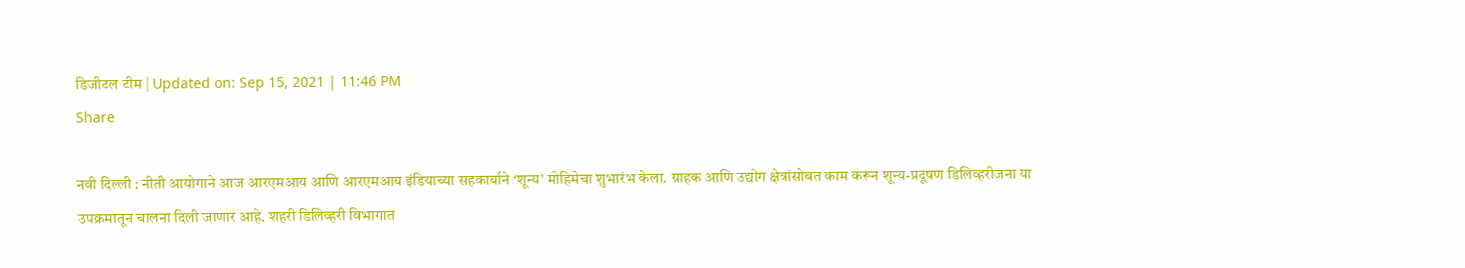डिजीटल टीम | Updated on: Sep 15, 2021 | 11:46 PM
Share

नवी दिल्ली : नीती आयोगाने आज आरएमआय आणि आरएमआय इंडियाच्या सहकार्याने ‘शून्य’ मोहिमेचा शुभारंभ केला. ग्राहक आणि उद्योग क्षेत्रांसोबत काम करून शून्य-प्रदूषण डिलिव्हरीजना या उपक्रमातून चालना दिली जाणार आहे. शहरी डिलिव्हरी विभागात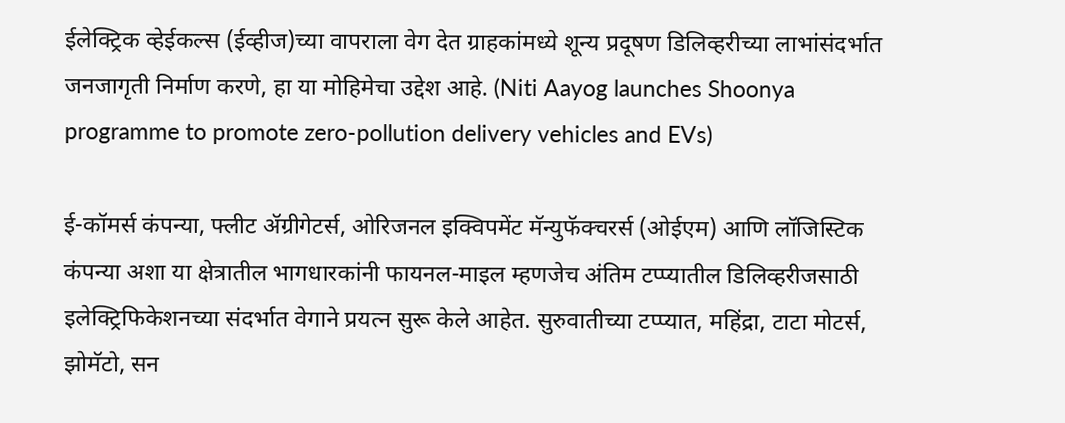ईलेक्ट्रिक व्हेईकल्स (ईव्हीज)च्या वापराला वेग देत ग्राहकांमध्ये शून्य प्रदूषण डिलिव्हरीच्या लाभांसंदर्भात जनजागृती निर्माण करणे, हा या मोहिमेचा उद्देश आहे. (Niti Aayog launches Shoonya programme to promote zero-pollution delivery vehicles and EVs)

ई-कॉमर्स कंपन्या, फ्लीट ॲग्रीगेटर्स, ओरिजनल इक्विपमेंट मॅन्युफॅक्चरर्स (ओईएम) आणि लॉजिस्टिक कंपन्या अशा या क्षेत्रातील भागधारकांनी फायनल-माइल म्हणजेच अंतिम टप्प्यातील डिलिव्हरीजसाठी इलेक्ट्रिफिकेशनच्या संदर्भात वेगाने प्रयत्न सुरू केले आहेत. सुरुवातीच्या टप्प्यात, महिंद्रा, टाटा मोटर्स, झोमॅटो, सन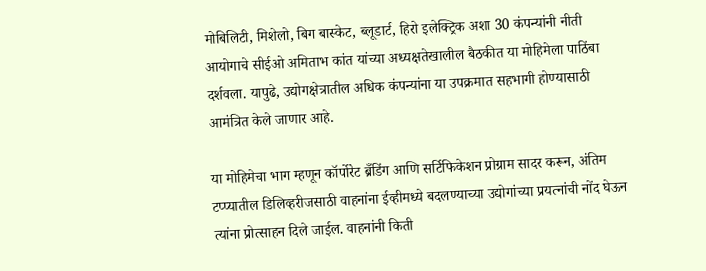मोबिलिटी, मिशेलो, बिग बास्केट, ब्लूडार्ट, हिरो इलेक्ट्रिक अशा 30 कंपन्यांनी नीती आयोगाचे सीईओ अमिताभ कांत यांच्या अध्यक्षतेखालील बैठकीत या मोहिमेला पाठिंबा दर्शवला. यापुढे, उद्योगक्षेत्रातील अधिक कंपन्यांना या उपक्रमात सहभागी होण्यासाठी आमंत्रित केले जाणार आहे.

या मोहिमेचा भाग म्हणून कॉर्पोरेट ब्रँडिंग आणि सर्टिफिकेशन प्रोग्राम सादर करून, अंतिम टप्प्यातील डिलिव्हरीजसाठी वाहनांना ईव्हीमध्ये बदलण्याच्या उद्योगांच्या प्रयत्नांची नोंद घेऊन त्यांना प्रोत्साहन दिले जाईल. वाहनांनी किती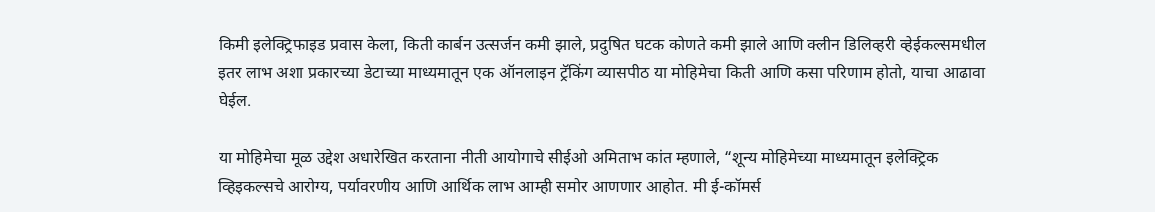किमी इलेक्ट्रिफाइड प्रवास केला, किती कार्बन उत्सर्जन कमी झाले, प्रदुषित घटक कोणते कमी झाले आणि क्लीन डिलिव्हरी व्हेईकल्समधील इतर लाभ अशा प्रकारच्या डेटाच्या माध्यमातून एक ऑनलाइन ट्रॅकिंग व्यासपीठ या मोहिमेचा किती आणि कसा परिणाम होतो, याचा आढावा घेईल.

या मोहिमेचा मूळ उद्देश अधारेखित करताना नीती आयोगाचे सीईओ अमिताभ कांत म्हणाले, “शून्य मोहिमेच्या माध्यमातून इलेक्ट्रिक व्हिइकल्सचे आरोग्य, पर्यावरणीय आणि आर्थिक लाभ आम्ही समोर आणणार आहोत. मी ई-कॉमर्स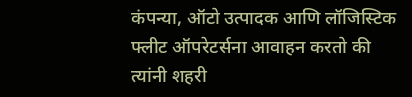कंपन्या, ऑटो उत्पादक आणि लॉजिस्टिक फ्लीट ऑपरेटर्सना आवाहन करतो की त्यांनी शहरी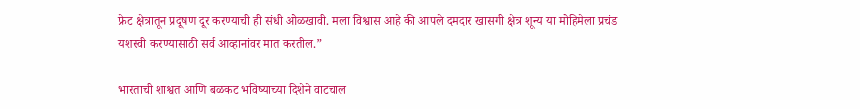फ्रेट क्षेत्रातून प्रदूषण दूर करण्याची ही संधी ओळखावी. मला विश्वास आहे की आपले दमदार खासगी क्षेत्र शून्य या मोहिमेला प्रचंड यशस्वी करण्यासाठी सर्व आव्हानांवर मात करतील.”

भारताची शाश्वत आणि बळकट भविष्याच्या दिशेने वाटचाल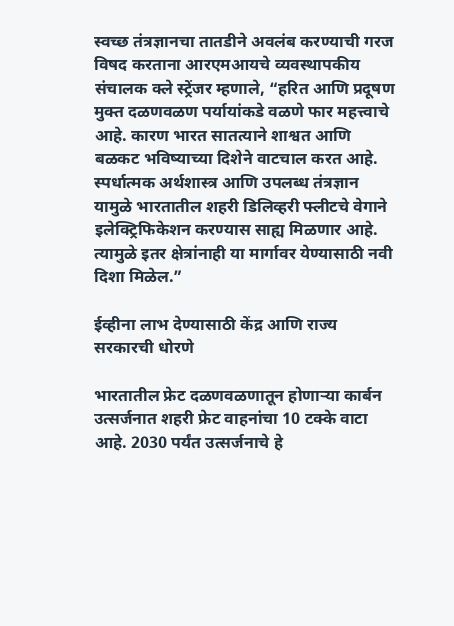स्वच्छ तंत्रज्ञानचा तातडीने अवलंब करण्याची गरज विषद करताना आरएमआयचे व्यवस्थापकीय संचालक क्ले स्ट्रेंजर म्हणाले, “हरित आणि प्रदूषण मुक्त दळणवळण पर्यायांकडे वळणे फार महत्त्वाचे आहे. कारण भारत सातत्याने शाश्वत आणि बळकट भविष्याच्या दिशेने वाटचाल करत आहे. स्पर्धात्मक अर्थशास्त्र आणि उपलब्ध तंत्रज्ञान यामुळे भारतातील शहरी डिलिव्हरी फ्लीटचे वेगाने इलेक्ट्रिफिकेशन करण्यास साह्य मिळणार आहे. त्यामुळे इतर क्षेत्रांनाही या मार्गावर येण्यासाठी नवी दिशा मिळेल.”

ईव्हीना लाभ देण्यासाठी केंद्र आणि राज्य सरकारची धोरणे

भारतातील फ्रेट दळणवळणातून होणाऱ्या कार्बन उत्सर्जनात शहरी फ्रेट वाहनांचा 10 टक्के वाटा आहे. 2030 पर्यंत उत्सर्जनाचे हे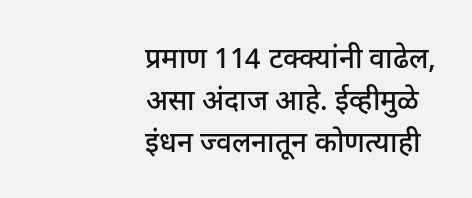प्रमाण 114 टक्क्यांनी वाढेल, असा अंदाज आहे. ईव्हीमुळे इंधन ज्वलनातून कोणत्याही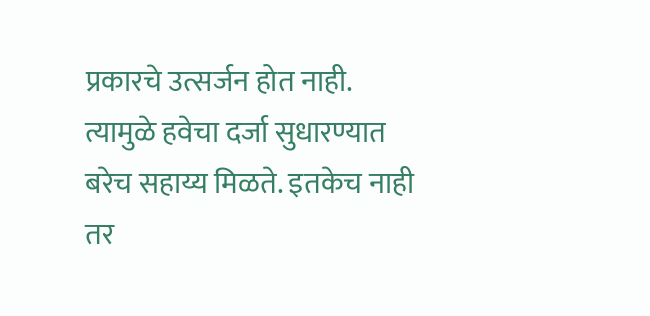प्रकारचे उत्सर्जन होत नाही. त्यामुळे हवेचा दर्जा सुधारण्यात बरेच सहाय्य मिळते. इतकेच नाही तर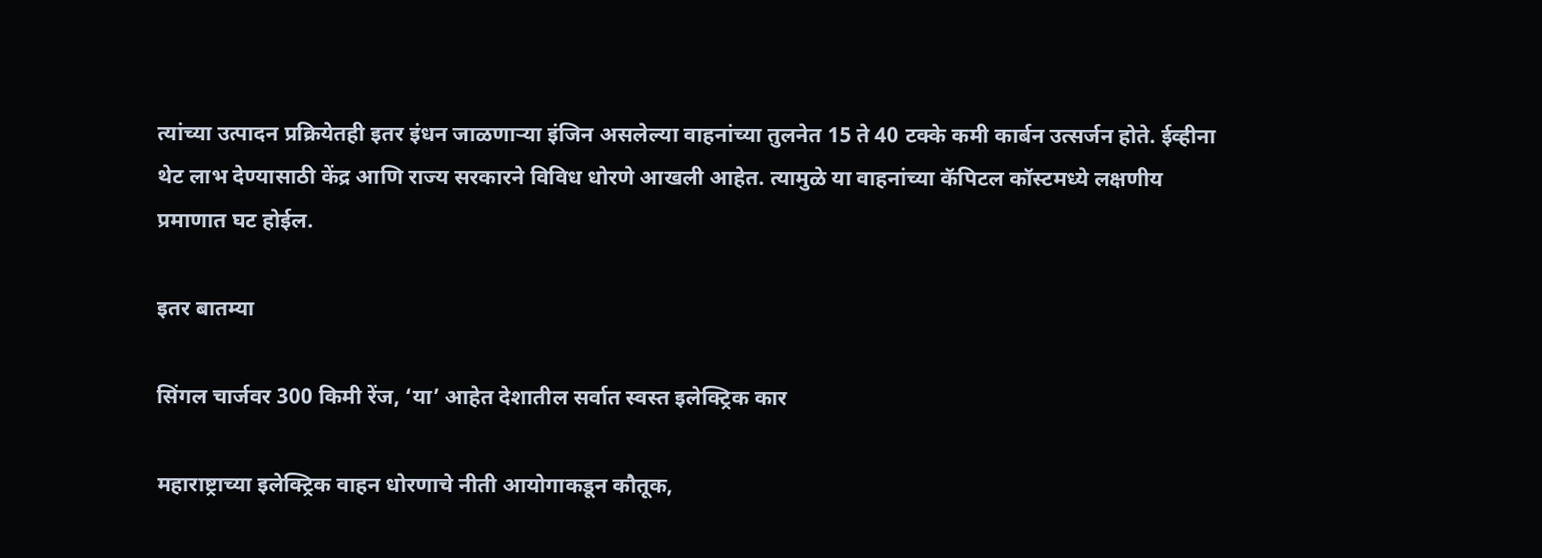त्यांच्या उत्पादन प्रक्रियेतही इतर इंधन जाळणाऱ्या इंजिन असलेल्या वाहनांच्या तुलनेत 15 ते 40 टक्के कमी कार्बन उत्सर्जन होते. ईव्हीना थेट लाभ देण्यासाठी केंद्र आणि राज्य सरकारने विविध धोरणे आखली आहेत. त्यामुळे या वाहनांच्या कॅपिटल कॉस्टमध्ये लक्षणीय प्रमाणात घट होईल.

इतर बातम्या

सिंगल चार्जवर 300 किमी रेंज, ‘या’ आहेत देशातील सर्वात स्वस्त इलेक्ट्रिक कार

महाराष्ट्राच्या इलेक्ट्रिक वाहन धोरणाचे नीती आयोगाकडून कौतूक,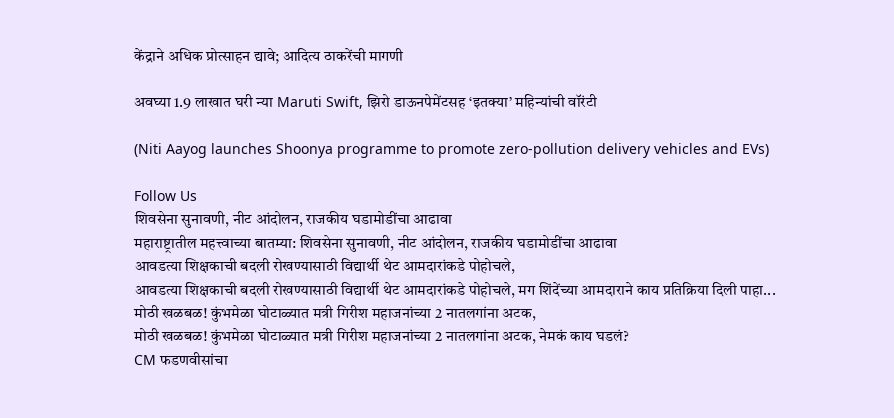केंद्राने अधिक प्रोत्साहन द्यावे; आदित्य ठाकरेंची मागणी

अवघ्या 1.9 लाखात घरी न्या Maruti Swift, झिरो डाऊनपेमेंटसह ‘इतक्या’ महिन्यांची वॉरंटी

(Niti Aayog launches Shoonya programme to promote zero-pollution delivery vehicles and EVs)

Follow Us
शिवसेना सुनावणी, नीट आंदोलन, राजकीय घडामोडींचा आढावा
महाराष्ट्रातील महत्त्वाच्या बातम्या: शिवसेना सुनावणी, नीट आंदोलन, राजकीय घडामोडींचा आढावा
आवडत्या शिक्षकाची बदली रोखण्यासाठी विद्यार्थी थेट आमदारांकडे पोहोचले,
आवडत्या शिक्षकाची बदली रोखण्यासाठी विद्यार्थी थेट आमदारांकडे पोहोचले, मग शिंदेंच्या आमदाराने काय प्रतिक्रिया दिली पाहा...
मोठी खळबळ! कुंभमेळा घोटाळ्यात मत्री गिरीश महाजनांच्या 2 नातलगांना अटक,
मोठी खळबळ! कुंभमेळा घोटाळ्यात मत्री गिरीश महाजनांच्या 2 नातलगांना अटक, नेमकं काय घडलं?
CM फडणवीसांचा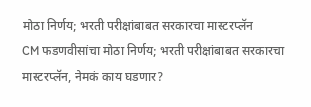मोठा निर्णय; भरती परीक्षांबाबत सरकारचा मास्टरप्लॅन
CM फडणवीसांचा मोठा निर्णय; भरती परीक्षांबाबत सरकारचा मास्टरप्लॅन, नेमकं काय घडणार?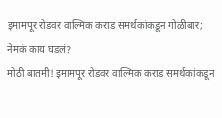इमामपूर रोडवर वाल्मिक कराड समर्थकांकडून गोळीबार; नेमकं काय घडलं?
मोठी बातमी! इमामपूर रोडवर वाल्मिक कराड समर्थकांकडून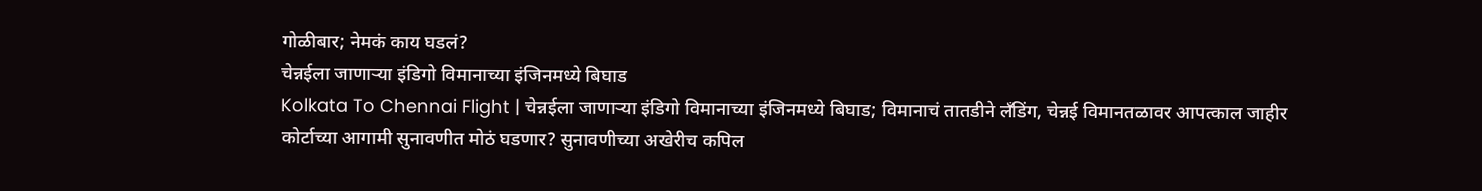गोळीबार; नेमकं काय घडलं?
चेन्नईला जाणाऱ्या इंडिगो विमानाच्या इंजिनमध्ये बिघाड
Kolkata To Chennai Flight | चेन्नईला जाणाऱ्या इंडिगो विमानाच्या इंजिनमध्ये बिघाड; विमानाचं तातडीने लँडिंग, चेन्नई विमानतळावर आपत्काल जाहीर
कोर्टाच्या आगामी सुनावणीत मोठं घडणार? सुनावणीच्या अखेरीच कपिल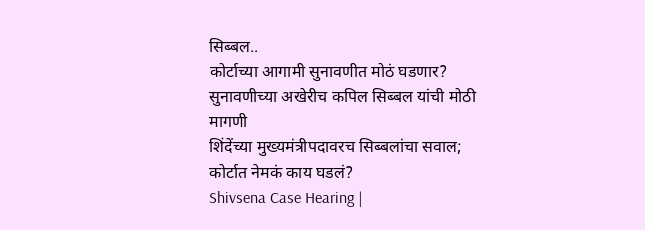सिब्बल..
कोर्टाच्या आगामी सुनावणीत मोठं घडणार? सुनावणीच्या अखेरीच कपिल सिब्बल यांची मोठी मागणी
शिंदेंच्या मुख्यमंत्रीपदावरच सिब्बलांचा सवाल; कोर्टात नेमकं काय घडलं?
Shivsena Case Hearing |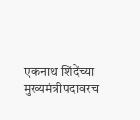एकनाथ शिंदेंच्या मुख्यमंत्रीपदावरच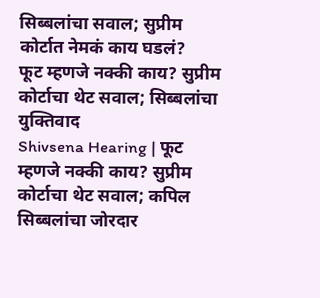सिब्बलांचा सवाल; सुप्रीम कोर्टात नेमकं काय घडलं?
फूट म्हणजे नक्की काय? सुप्रीम कोर्टाचा थेट सवाल; सिब्बलांचा युक्तिवाद
Shivsena Hearing | फूट म्हणजे नक्की काय? सुप्रीम कोर्टाचा थेट सवाल; कपिल सिब्बलांचा जोरदार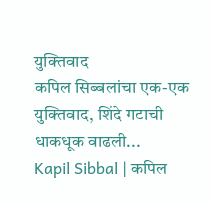युक्तिवाद
कपिल सिब्बलांचा एक-एक युक्तिवाद, शिंदे गटाची धाकधूक वाढली...
Kapil Sibbal | कपिल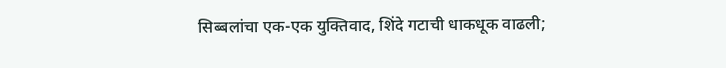सिब्बलांचा एक-एक युक्तिवाद, शिंदे गटाची धाकधूक वाढली;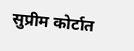सुप्रीम कोर्टात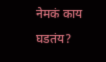नेमकं काय घडतंय?